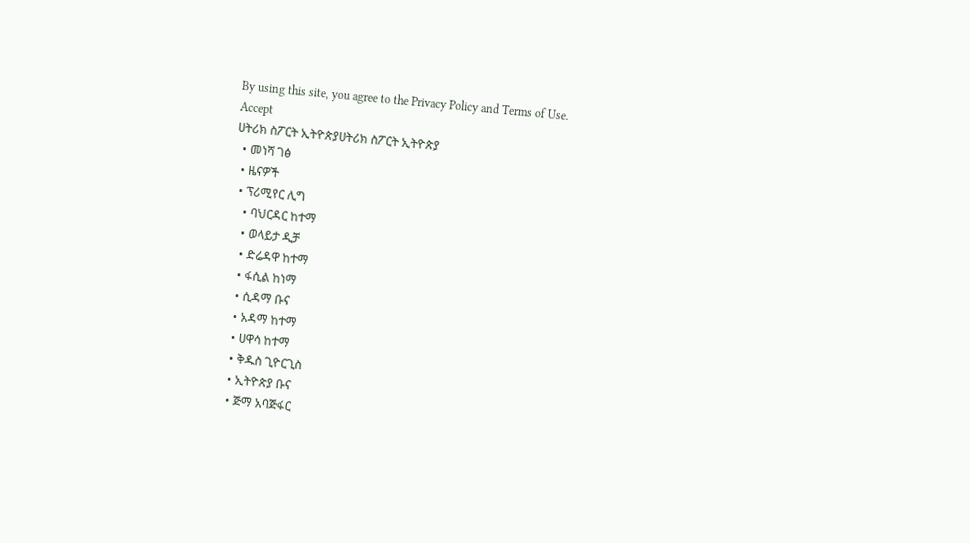By using this site, you agree to the Privacy Policy and Terms of Use.
Accept
ሀትሪክ ስፖርት ኢትዮጵያሀትሪክ ስፖርት ኢትዮጵያ
  • መነሻ ገፅ
  • ዜናዎች
  • ፕሪሚየር ሊግ
    • ባህርዳር ከተማ
    • ወላይታ ዲቻ
    • ድሬዳዋ ከተማ
    • ፋሲል ከነማ
    • ሲዳማ ቡና
    • አዳማ ከተማ
    • ሀዋሳ ከተማ
    • ቅዱስ ጊዮርጊስ
    • ኢትዮጵያ ቡና
    • ጅማ አባጅፋር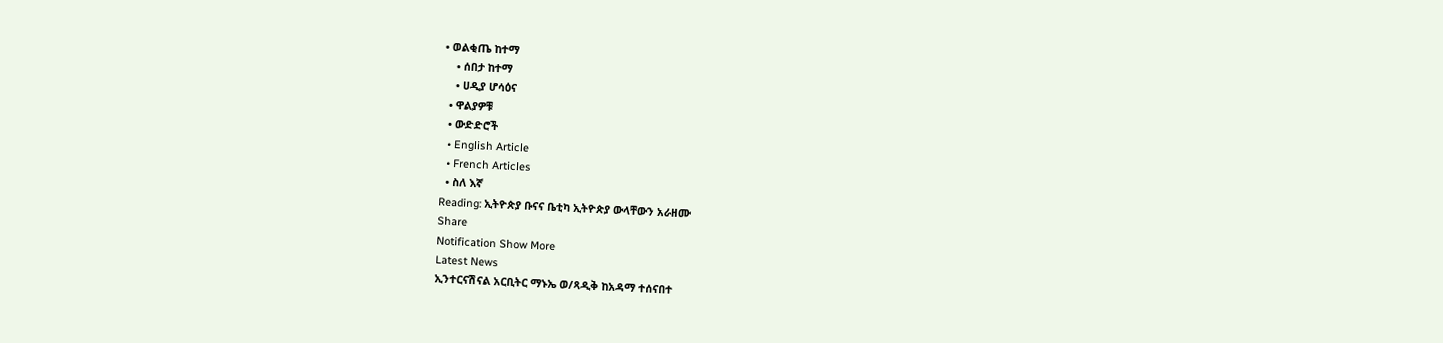• ወልቂጤ ከተማ
    • ሰበታ ከተማ
    • ሀዲያ ሆሳዕና
  • ዋልያዎቹ
  • ውድድሮች
  • English Article
  • French Articles
  • ስለ እኛ
Reading: ኢትዮጵያ ቡናና ቤቲካ ኢትዮጵያ ውላቸውን አራዘሙ
Share
Notification Show More
Latest News
ኢንተርናሽናል አርቢትር ማኑኤ ወ/ጻዲቅ ከአዳማ ተሰናበተ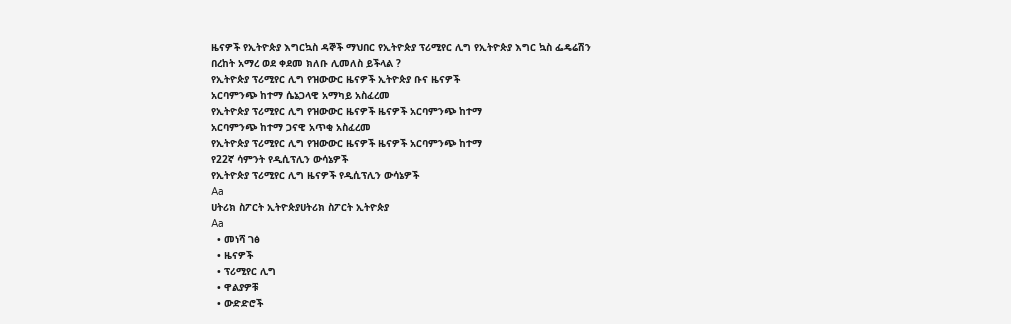ዜናዎች የኢትዮጵያ እግርኳስ ዳኞች ማህበር የኢትዮጵያ ፕሪሚየር ሊግ የኢትዮጵያ እግር ኳስ ፌዴሬሽን
በረከት አማረ ወደ ቀደመ ክለቡ ሊመለስ ይችላል ?
የኢትዮጵያ ፕሪሚየር ሊግ የዝውውር ዜናዎች ኢትዮጵያ ቡና ዜናዎች
አርባምንጭ ከተማ ሴኔጋላዊ አማካይ አስፈረመ
የኢትዮጵያ ፕሪሚየር ሊግ የዝውውር ዜናዎች ዜናዎች አርባምንጭ ከተማ
አርባምንጭ ከተማ ጋናዊ አጥቂ አስፈረመ
የኢትዮጵያ ፕሪሚየር ሊግ የዝውውር ዜናዎች ዜናዎች አርባምንጭ ከተማ
የ22ኛ ሳምንት የዲሲፕሊን ውሳኔዎች
የኢትዮጵያ ፕሪሚየር ሊግ ዜናዎች የዲሲፕሊን ውሳኔዎች
Aa
ሀትሪክ ስፖርት ኢትዮጵያሀትሪክ ስፖርት ኢትዮጵያ
Aa
  • መነሻ ገፅ
  • ዜናዎች
  • ፕሪሚየር ሊግ
  • ዋልያዎቹ
  • ውድድሮች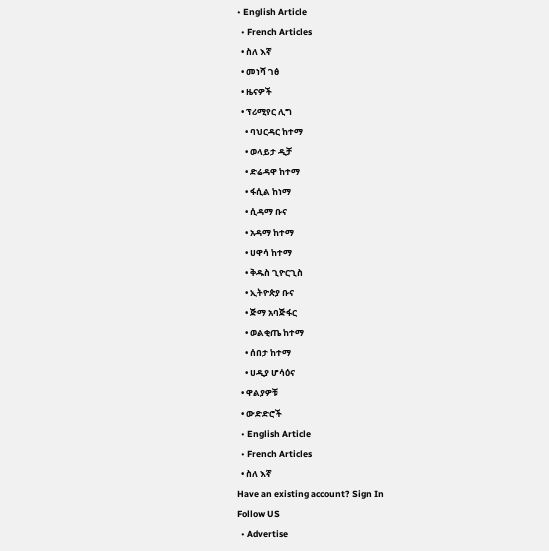• English Article
  • French Articles
  • ስለ እኛ
  • መነሻ ገፅ
  • ዜናዎች
  • ፕሪሚየር ሊግ
    • ባህርዳር ከተማ
    • ወላይታ ዲቻ
    • ድሬዳዋ ከተማ
    • ፋሲል ከነማ
    • ሲዳማ ቡና
    • አዳማ ከተማ
    • ሀዋሳ ከተማ
    • ቅዱስ ጊዮርጊስ
    • ኢትዮጵያ ቡና
    • ጅማ አባጅፋር
    • ወልቂጤ ከተማ
    • ሰበታ ከተማ
    • ሀዲያ ሆሳዕና
  • ዋልያዎቹ
  • ውድድሮች
  • English Article
  • French Articles
  • ስለ እኛ
Have an existing account? Sign In
Follow US
  • Advertise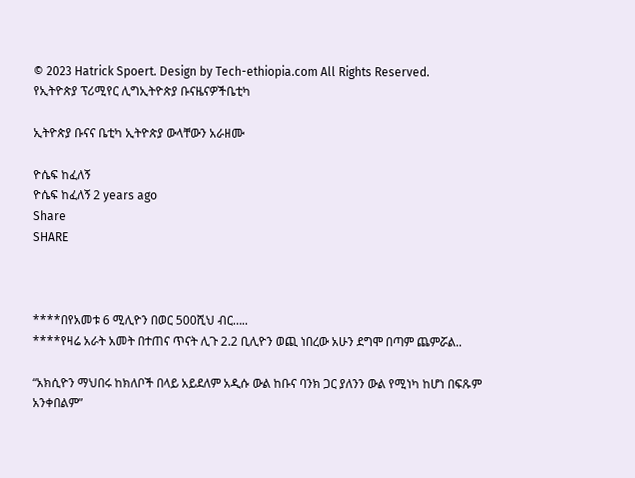© 2023 Hatrick Spoert. Design by Tech-ethiopia.com All Rights Reserved.
የኢትዮጵያ ፕሪሚየር ሊግኢትዮጵያ ቡናዜናዎችቤቲካ

ኢትዮጵያ ቡናና ቤቲካ ኢትዮጵያ ውላቸውን አራዘሙ

ዮሴፍ ከፈለኝ
ዮሴፍ ከፈለኝ 2 years ago
Share
SHARE



****በየአመቱ 6 ሚሊዮን በወር 500ሺህ ብር…..
****የዛሬ አራት አመት በተጠና ጥናት ሊጉ 2.2 ቢሊዮን ወጪ ነበረው አሁን ደግሞ በጣም ጨምሯል..

“አክሲዮን ማህበሩ ከክለቦች በላይ አይደለም አዲሱ ውል ከቡና ባንክ ጋር ያለንን ውል የሚነካ ከሆነ በፍጹም አንቀበልም”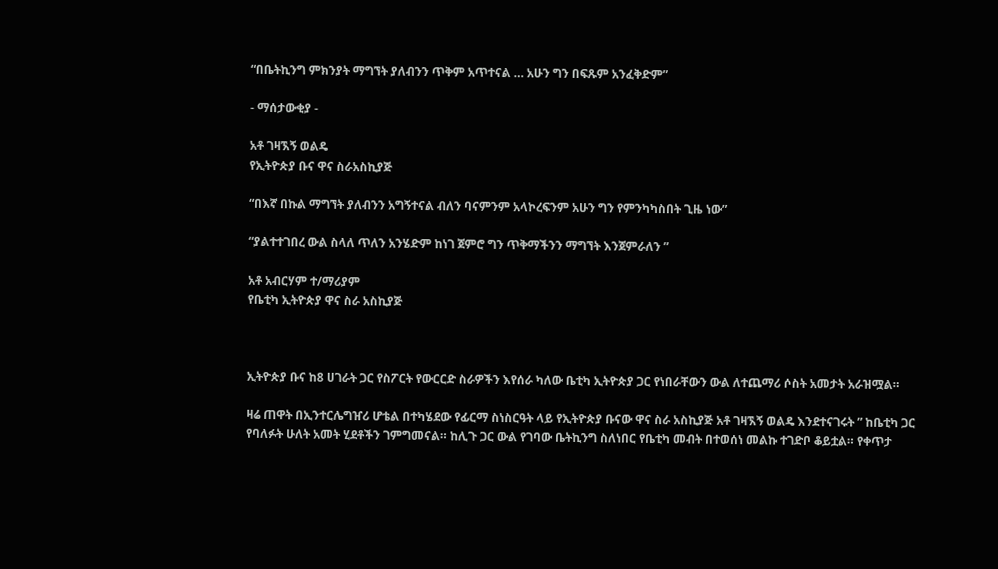“በቤትኪንግ ምክንያት ማግኘት ያለብንን ጥቅም አጥተናል … አሁን ግን በፍጹም አንፈቅድም”

- ማሰታውቂያ -

አቶ ገዛኧኝ ወልዴ
የኢትዮጵያ ቡና ዋና ስራአስኪያጅ

“በእኛ በኩል ማግኘት ያለብንን አግኝተናል ብለን ባናምንም አላኮረፍንም አሁን ግን የምንካካስበት ጊዜ ነው”

“ያልተተገበረ ውል ስላለ ጥለን አንሄድም ከነገ ጀምሮ ግን ጥቅማችንን ማግኘት እንጀምራለን ”

አቶ አብርሃም ተ/ማሪያም
የቤቲካ ኢትዮጵያ ዋና ስራ አስኪያጅ



ኢትዮጵያ ቡና ከ8 ሀገራት ጋር የስፖርት የውርርድ ስራዎችን እየሰራ ካለው ቤቲካ ኢትዮጵያ ጋር የነበራቸውን ውል ለተጨማሪ ሶስት አመታት አራዝሟል።

ዛሬ ጠዋት በኢንተርሌግዠሪ ሆቴል በተካሄደው የፊርማ ስነስርዓት ላይ የኢትዮጵያ ቡናው ዋና ስራ አስኪያጅ አቶ ገዛኧኝ ወልዴ እንደተናገሩት ” ከቤቲካ ጋር የባለፉት ሁለት አመት ሂደቶችን ገምግመናል። ከሊጉ ጋር ውል የገባው ቤትኪንግ ስለነበር የቤቲካ መብት በተወሰነ መልኩ ተገድቦ ቆይቷል። የቀጥታ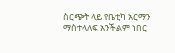ስርጭት ላይ የቤቲካ አርማን ማስተላለፍ አንችልም ነበር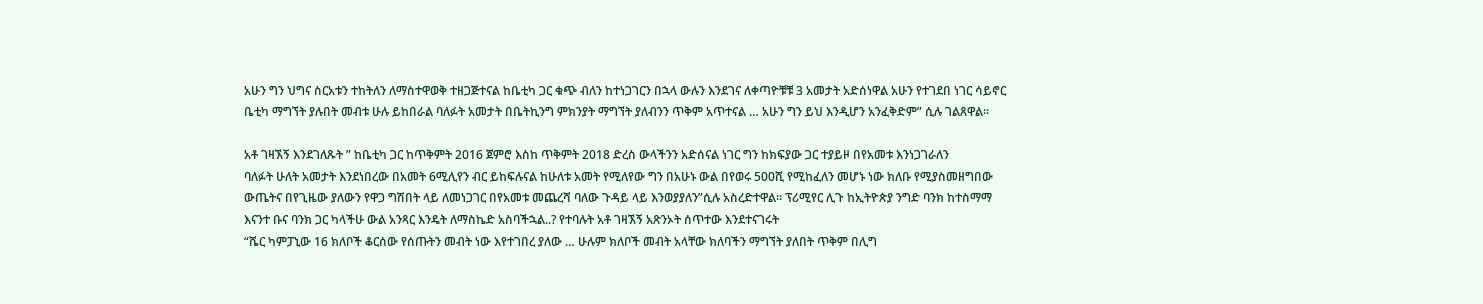አሁን ግን ህግና ስርአቱን ተከትለን ለማስተዋወቅ ተዘጋጅተናል ከቤቲካ ጋር ቁጭ ብለን ከተነጋገርን በኋላ ውሉን እንደገና ለቀጣዮቹቹ 3 አመታት አድሰነዋል አሁን የተገደበ ነገር ሳይኖር ቤቲካ ማግኘት ያሉበት መብቱ ሁሉ ይከበራል ባለፉት አመታት በቤትኪንግ ምክንያት ማግኘት ያለብንን ጥቅም አጥተናል … አሁን ግን ይህ እንዲሆን አንፈቅድም” ሲሉ ገልጸዋል።

አቶ ገዛኧኝ እንደገለጹት ” ከቤቲካ ጋር ከጥቅምት 2016 ጀምሮ እስከ ጥቅምት 2018 ድረስ ውላችንን አድሰናል ነገር ግን ከክፍያው ጋር ተያይዞ በየአመቱ እንነጋገራለን
ባለፉት ሁለት አመታት እንደነበረው በአመት 6ሚሊየን ብር ይከፍሉናል ከሁለቱ አመት የሚለየው ግን በአሁኑ ውል በየወሩ 500ሺ የሚከፈለን መሆኑ ነው ክለቡ የሚያስመዘግበው ውጤትና በየጊዜው ያለውን የዋጋ ግሽበት ላይ ለመነጋገር በየአመቱ መጨረሻ ባለው ጉዳይ ላይ እንወያያለን”ሲሉ አስረድተዋል። ፕሪሚየር ሊጉ ከኢትዮጵያ ንግድ ባንክ ከተስማማ እናንተ ቡና ባንክ ጋር ካላችሁ ውል አንጻር እንዴት ለማስኬድ አስባችኋል..? የተባሉት አቶ ገዛኧኝ አጽንኦት ሰጥተው እንደተናገሩት
“ሼር ካምፓኒው 16 ክለቦች ቆርሰው የሰጡትን መብት ነው እየተገበረ ያለው … ሁሉም ክለቦች መብት አላቸው ክለባችን ማግኘት ያለበት ጥቅም በሊግ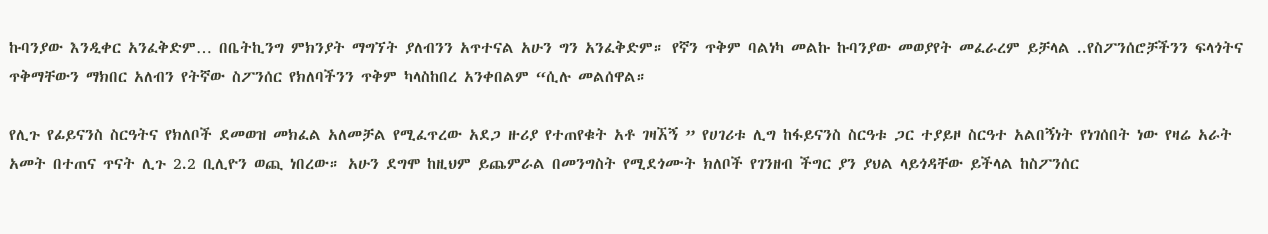ኩባንያው እንዲቀር አንፈቅድም… በቤትኪንግ ምክንያት ማግኘት ያለብንን አጥተናል አሁን ግን አንፈቅድም። የኛን ጥቅም ባልነካ መልኩ ኩባንያው መወያየት መፈራረም ይቻላል ..የስፖንሰሮቻችንን ፍላጎትና ጥቅማቸውን ማክበር አለብን የትኛው ስፖንሰር የክለባችንን ጥቅም ካላስከበረ አንቀበልም “ሲሉ መልሰዋል።

የሊጉ የፊይናንስ ስርዓትና የክለቦች ደመወዝ መክፈል አለመቻል የሚፈጥረው አደጋ ዙሪያ የተጠየቁት አቶ ገዛኧኝ ” የሀገሪቱ ሊግ ከፋይናንስ ስርዓቱ ጋር ተያይዞ ስርዓተ አልበኝነት የነገሰበት ነው የዛሬ አራት አመት በተጠና ጥናት ሊጉ 2.2 ቢሊዮን ወጪ ነበረው። አሁን ደግሞ ከዚህም ይጨምራል በመንግስት የሚደጎሙት ክለቦች የገንዘብ ችግር ያን ያህል ላይጎዳቸው ይችላል ከስፖንሰር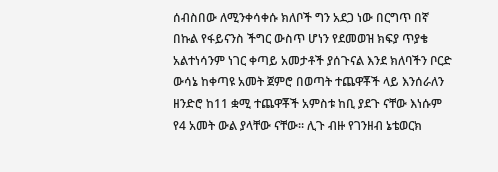ሰብስበው ለሚንቀሳቀሱ ክለቦች ግን አደጋ ነው በርግጥ በኛ በኩል የፋይናንስ ችግር ውስጥ ሆነን የደመወዝ ክፍያ ጥያቄ አልተነሳንም ነገር ቀጣይ አመታቶች ያሰጉናል እንደ ክለባችን ቦርድ ውሳኔ ከቀጣዩ አመት ጀምሮ በወጣት ተጨዋቾች ላይ እንሰራለን
ዘንድሮ ከ11 ቋሚ ተጨዋቾች አምስቱ ከቢ ያደጉ ናቸው እነሱም የ4 አመት ውል ያላቸው ናቸው። ሊጉ ብዙ የገንዘብ ኔቴወርክ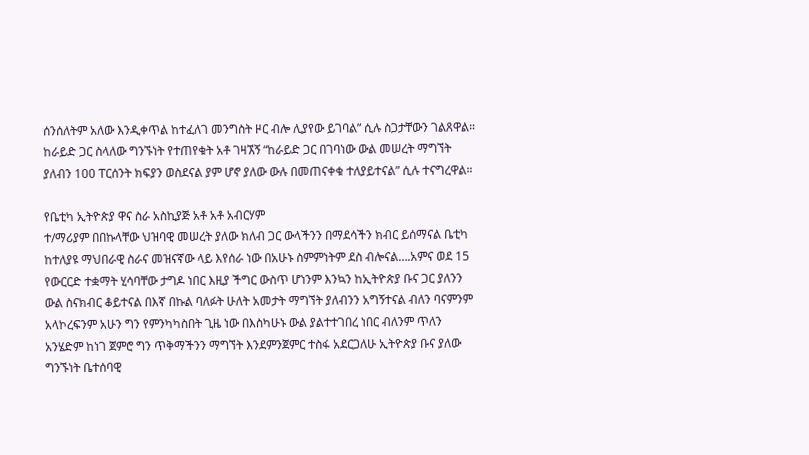ሰንሰለትም አለው እንዲቀጥል ከተፈለገ መንግስት ዞር ብሎ ሊያየው ይገባል” ሲሉ ስጋታቸውን ገልጸዋል። ከራይድ ጋር ስላለው ግንኙነት የተጠየቁት አቶ ገዛኧኝ “ከራይድ ጋር በገባነው ውል መሠረት ማግኘት ያለብን 100 ፐርሰንት ክፍያን ወስደናል ያም ሆኖ ያለው ውሉ በመጠናቀቁ ተለያይተናል” ሲሉ ተናግረዋል።

የቤቲካ ኢትዮጵያ ዋና ስራ አስኪያጅ አቶ አቶ አብርሃም
ተ/ማሪያም በበኩላቸው ህዝባዊ መሠረት ያለው ክለብ ጋር ውላችንን በማደሳችን ክብር ይሰማናል ቤቲካ ከተለያዩ ማህበራዊ ስራና መዝናኛው ላይ እየሰራ ነው በአሁኑ ስምምነትም ደስ ብሎናል….አምና ወደ 15 የውርርድ ተቋማት ሂሳባቸው ታግዶ ነበር እዚያ ችግር ውስጥ ሆነንም እንኳን ከኢትዮጵያ ቡና ጋር ያለንን ውል ስናክብር ቆይተናል በእኛ በኩል ባለፉት ሁለት አመታት ማግኘት ያለብንን አግኝተናል ብለን ባናምንም አላኮረፍንም አሁን ግን የምንካካስበት ጊዜ ነው በእስካሁኑ ውል ያልተተገበረ ነበር ብለንም ጥለን አንሄድም ከነገ ጀምሮ ግን ጥቅማችንን ማግኘት እንደምንጀምር ተስፋ አደርጋለሁ ኢትዮጵያ ቡና ያለው ግንኙነት ቤተሰባዊ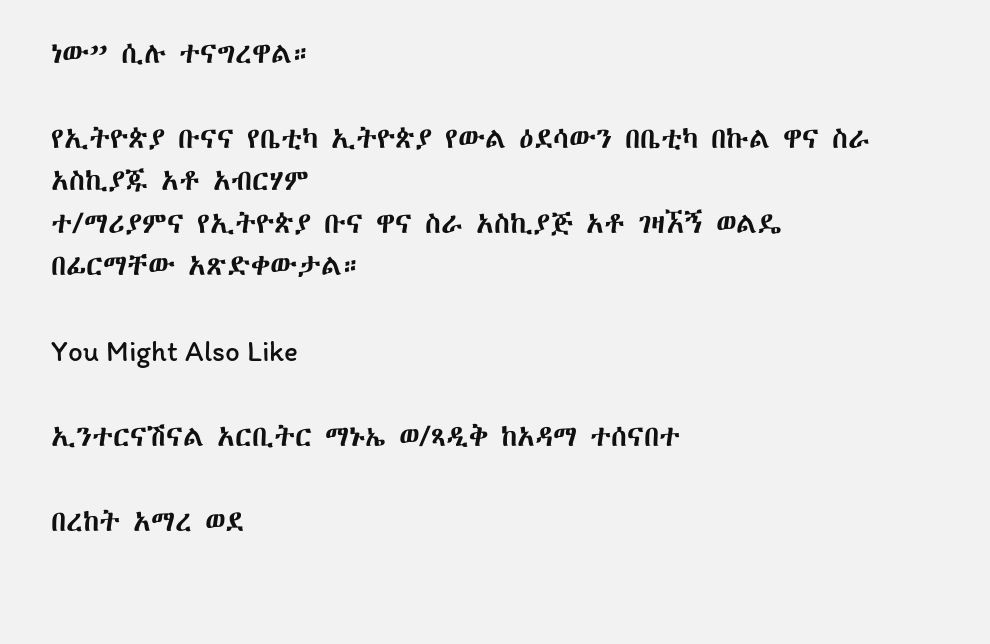ነው” ሲሉ ተናግረዋል።

የኢትዮጵያ ቡናና የቤቲካ ኢትዮጵያ የውል ዕደሳውን በቤቲካ በኩል ዋና ስራ አስኪያጁ አቶ አብርሃም
ተ/ማሪያምና የኢትዮጵያ ቡና ዋና ስራ አስኪያጅ አቶ ገዛኧኝ ወልዴ በፊርማቸው አጽድቀውታል።

You Might Also Like

ኢንተርናሽናል አርቢትር ማኑኤ ወ/ጻዲቅ ከአዳማ ተሰናበተ

በረከት አማረ ወደ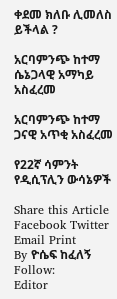ቀደመ ክለቡ ሊመለስ ይችላል ?

አርባምንጭ ከተማ ሴኔጋላዊ አማካይ አስፈረመ

አርባምንጭ ከተማ ጋናዊ አጥቂ አስፈረመ

የ22ኛ ሳምንት የዲሲፕሊን ውሳኔዎች

Share this Article
Facebook Twitter Email Print
By ዮሴፍ ከፈለኝ
Follow:
Editor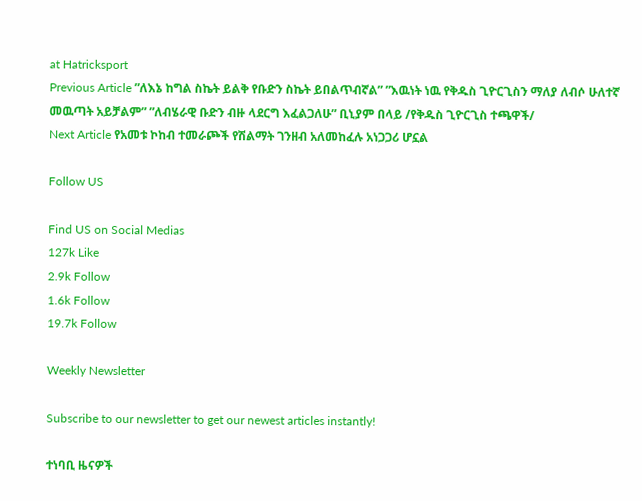at Hatricksport
Previous Article ”ለእኔ ከግል ስኬት ይልቅ የቡድን ስኬት ይበልጥብኛል” ”እዉነት ነዉ የቅዱስ ጊዮርጊስን ማለያ ለብሶ ሁለተኛ መዉጣት አይቻልም” ”ለብሄራዊ ቡድን ብዙ ላደርግ እፈልጋለሁ” ቢኒያም በላይ /የቅዱስ ጊዮርጊስ ተጫዋች/
Next Article የአመቱ ኮከብ ተመራጮች የሽልማት ገንዘብ አለመከፈሉ አነጋጋሪ ሆኗል

Follow US

Find US on Social Medias
127k Like
2.9k Follow
1.6k Follow
19.7k Follow

Weekly Newsletter

Subscribe to our newsletter to get our newest articles instantly!

ተነባቢ ዜናዎች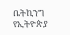ቤትኪንግ የኢትዮጵያ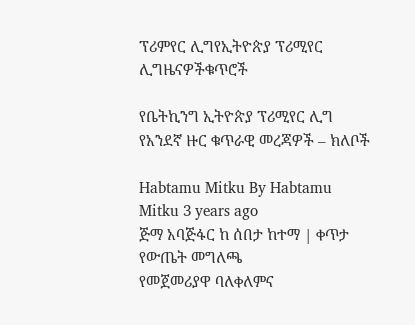ፕሪምየር ሊግየኢትዮጵያ ፕሪሚየር ሊግዜናዎችቁጥሮች

የቤትኪንግ ኢትዮጵያ ፕሪሚየር ሊግ የአንደኛ ዙር ቁጥራዊ መረጃዎች – ክለቦች

Habtamu Mitku By Habtamu Mitku 3 years ago
ጅማ አባጅፋር ከ ሰበታ ከተማ | ቀጥታ የውጤት መግለጫ
የመጀመሪያዋ ባለቀለምና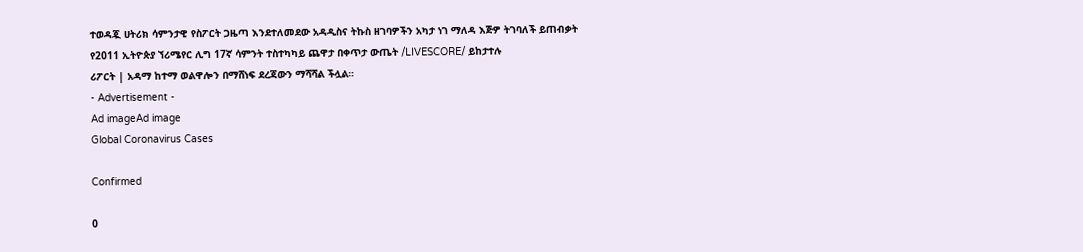ተወዳጇ ሀትሪክ ሳምንታዊ የስፖርት ጋዜጣ እንደተለመደው አዳዲስና ትኩስ ዘገባዎችን አካታ ነገ ማለዳ እጅዎ ትገባለች ይጠብቃት
የ2011 ኢትዮጵያ ኘሪሜየር ሊግ 17ኛ ሳምንት ተስተካካይ ጨዋታ በቀጥታ ውጤት /LIVESCORE/ ይከታተሉ
ሪፖርት | አዳማ ከተማ ወልዋሎን በማሸነፍ ደረጃውን ማሻሻል ችሏል።
- Advertisement -
Ad imageAd image
Global Coronavirus Cases

Confirmed

0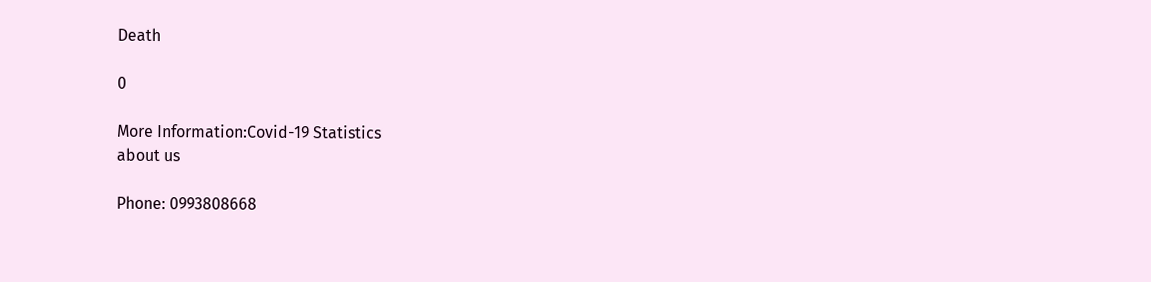Death

0

More Information:Covid-19 Statistics
about us

Phone: 0993808668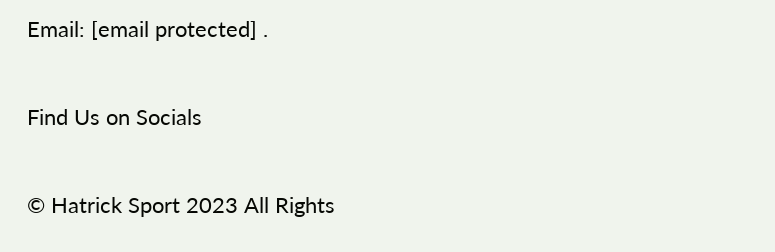Email: [email protected] .

Find Us on Socials

© Hatrick Sport 2023 All Rights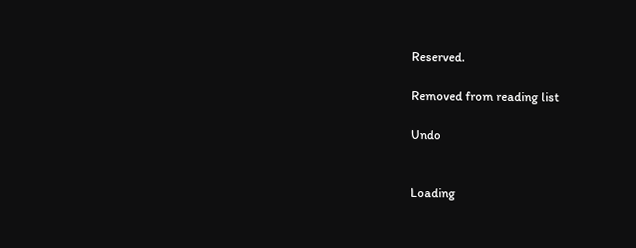Reserved.

Removed from reading list

Undo


Loading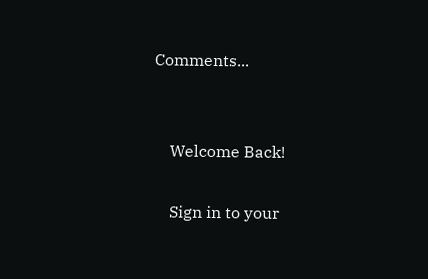Comments...


    Welcome Back!

    Sign in to your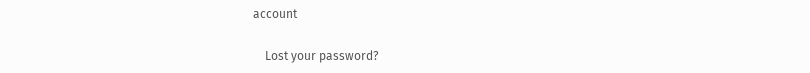account

    Lost your password?